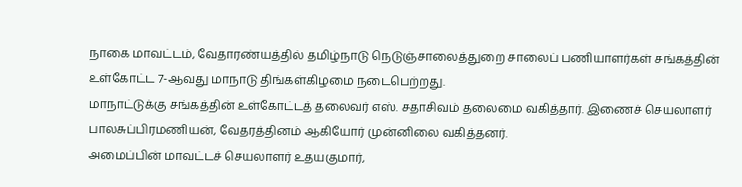நாகை மாவட்டம், வேதாரண்யத்தில் தமிழ்நாடு நெடுஞ்சாலைத்துறை சாலைப் பணியாளர்கள் சங்கத்தின் உள்கோட்ட 7-ஆவது மாநாடு திங்கள்கிழமை நடைபெற்றது.
மாநாட்டுக்கு சங்கத்தின் உள்கோட்டத் தலைவர் எஸ். சதாசிவம் தலைமை வகித்தார். இணைச் செயலாளர் பாலசுப்பிரமணியன், வேதரத்தினம் ஆகியோர் முன்னிலை வகித்தனர்.
அமைப்பின் மாவட்டச் செயலாளர் உதயகுமார்,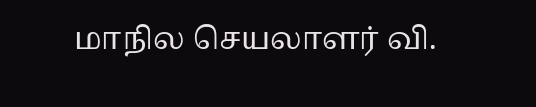மாநில செயலாளர் வி.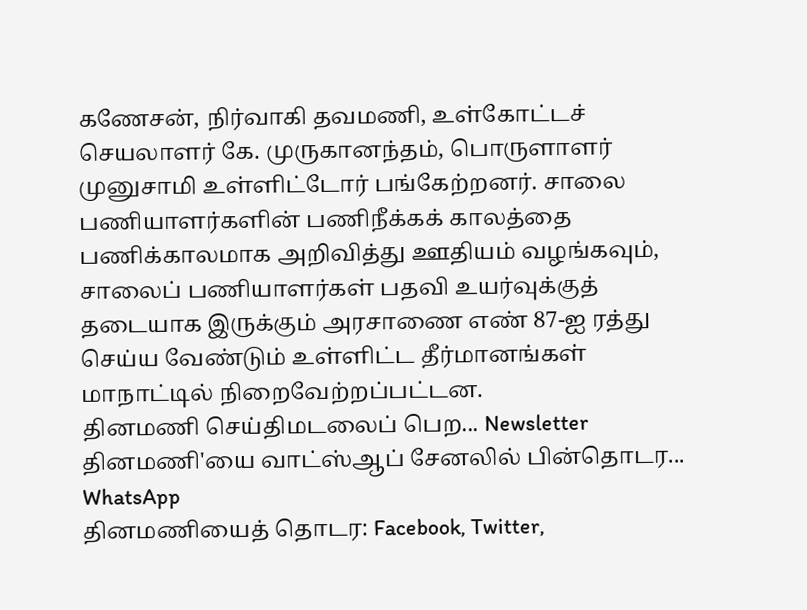கணேசன், நிர்வாகி தவமணி, உள்கோட்டச் செயலாளர் கே. முருகானந்தம், பொருளாளர் முனுசாமி உள்ளிட்டோர் பங்கேற்றனர். சாலை பணியாளர்களின் பணிநீக்கக் காலத்தை பணிக்காலமாக அறிவித்து ஊதியம் வழங்கவும், சாலைப் பணியாளர்கள் பதவி உயர்வுக்குத் தடையாக இருக்கும் அரசாணை எண் 87-ஐ ரத்து செய்ய வேண்டும் உள்ளிட்ட தீர்மானங்கள் மாநாட்டில் நிறைவேற்றப்பட்டன.
தினமணி செய்திமடலைப் பெற... Newsletter
தினமணி'யை வாட்ஸ்ஆப் சேனலில் பின்தொடர... WhatsApp
தினமணியைத் தொடர: Facebook, Twitter,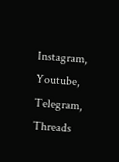Instagram, Youtube, Telegram, Threads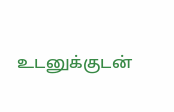உடனுக்குடன்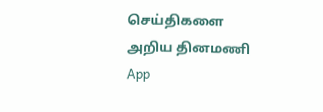செய்திகளை அறிய தினமணி App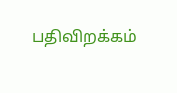பதிவிறக்கம்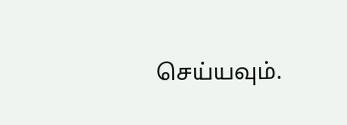செய்யவும்.